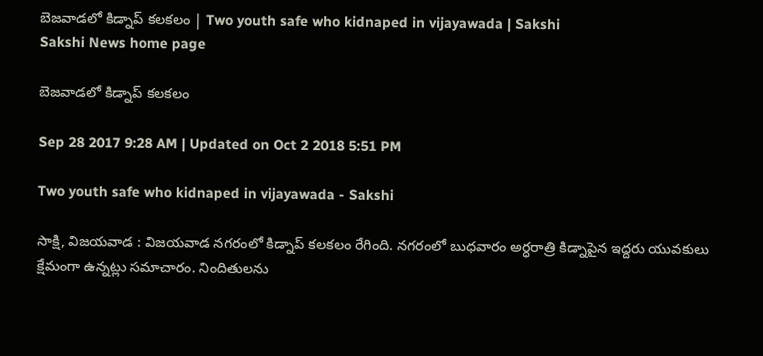బెజవాడలో కిడ్నాప్‌ కలకలం | Two youth safe who kidnaped in vijayawada | Sakshi
Sakshi News home page

బెజవాడలో కిడ్నాప్‌ కలకలం

Sep 28 2017 9:28 AM | Updated on Oct 2 2018 5:51 PM

Two youth safe who kidnaped in vijayawada - Sakshi

సాక్షి, విజయవాడ : విజయవాడ నగరంలో కిడ్నాప్‌ కలకలం రేగింది. నగరంలో బుధవారం అర్ధరాత్రి కిడ్నాపైన ఇద్దరు యువకులు క్షేమంగా ఉన్నట్లు సమాచారం. నిందితులను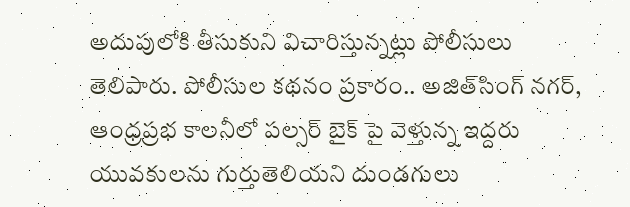అదుపులోకి తీసుకుని విచారిస్తున్నట్లు పోలీసులు తెలిపారు. పోలీసుల కథనం ప్రకారం.. అజిత్‌సింగ్‌ నగర్‌, ఆంధ్రప్రభ కాలనీలో పల్సర్ బైక్‌ పై వెళ్తున్న ఇద్దరు యువకులను గుర్తుతెలియని దుండగులు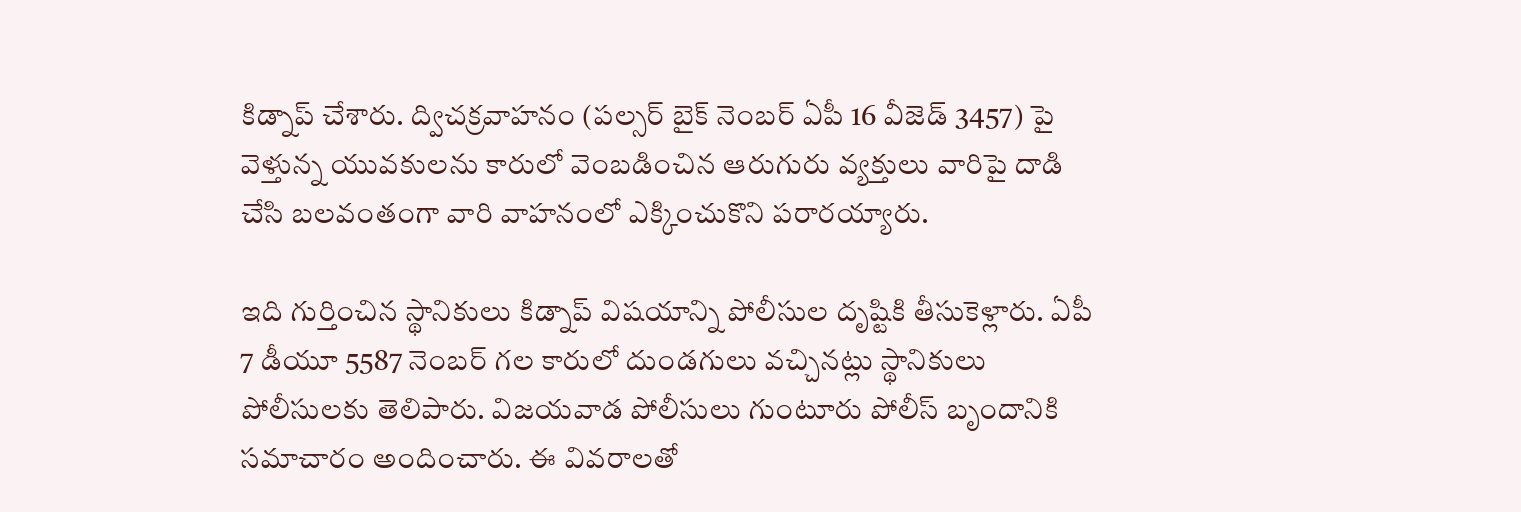కిడ్నాప్‌ చేశారు. ద్విచక్రవాహనం (పల్సర్ బైక్ నెంబర్ ఏపీ 16 వీజెడ్ 3457) పై వెళ్తున్న యువకులను కారులో వెంబడించిన ఆరుగురు వ్యక్తులు వారిపై దాడి చేసి బలవంతంగా వారి వాహనంలో ఎక్కించుకొని పరారయ్యారు.

ఇది గుర్తించిన స్థానికులు కిడ్నాప్‌ విషయాన్ని పోలీసుల దృష్టికి తీసుకెళ్లారు. ఏపీ 7 డీయూ 5587 నెంబర్ గల కారులో దుండగులు వచ్చినట్లు స్థానికులు పోలీసులకు తెలిపారు. విజయవాడ పోలీసులు గుంటూరు పోలీస్ బృందానికి సమాచారం అందించారు. ఈ వివరాలతో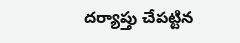దర్యాప్తు చేపట్టిన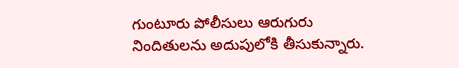గుంటూరు పోలీసులు ఆరుగురు నిందితులను అదుపులోకి తీసుకున్నారు.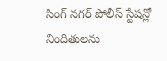సింగ్ నగర్ పోలీస్ స్టేషన్లో నిందితులను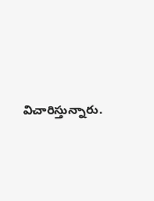విచారిస్తున్నారు.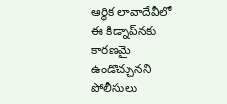ఆర్థిక లావాదేవీలో ఈ కిడ్నాప్‌నకు కారణమై ఉండొచ్చునని పోలీసులు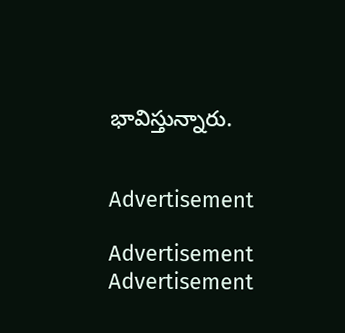భావిస్తున్నారు.


Advertisement

Advertisement
Advertisement